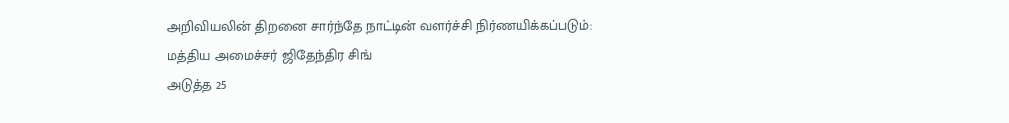அறிவியலின் திறனை சார்ந்தே நாட்டின் வளர்ச்சி நிர்ணயிக்கப்படும்: மத்திய அமைச்சர் ஜிதேந்திர சிங்
அடுத்த 25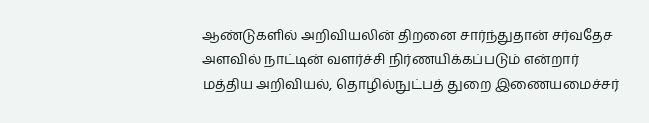ஆண்டுகளில் அறிவியலின் திறனை சார்ந்துதான் சர்வதேச அளவில் நாட்டின் வளர்ச்சி நிர்ணயிக்கப்படும் என்றார் மத்திய அறிவியல், தொழில்நுட்பத் துறை இணையமைச்சர்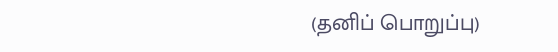(தனிப் பொறுப்பு)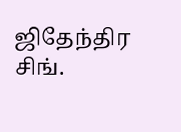ஜிதேந்திர சிங்.